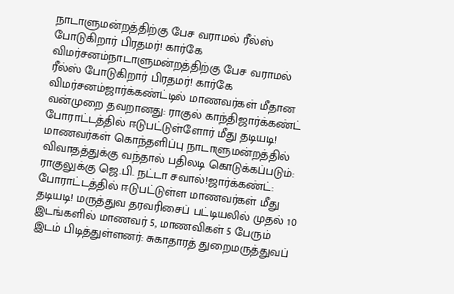நாடாளுமன்றத்திற்கு பேச வராமல் ரீல்ஸ் போடுகிறார் பிரதமர்! கார்கே விமர்சனம்நாடாளுமன்றத்திற்கு பேச வராமல் ரீல்ஸ் போடுகிறார் பிரதமர்! கார்கே விமர்சனம்ஜார்க்கண்ட்டில் மாணவர்கள் மீதான வன்முறை தவறானது: ராகுல் காந்திஜார்க்கண்ட் போராட்டத்தில் ஈடுபட்டுள்ளோர் மீது தடியடி! மாணவர்கள் கொந்தளிப்பு நாடாளுமன்றத்தில் விவாதத்துக்கு வந்தால் பதிலடி கொடுக்கப்படும்: ராகுலுக்கு ஜெ.பி. நட்டா சவால்!ஜார்க்கண்ட்: போராட்டத்தில் ஈடுபட்டுள்ள மாணவர்கள் மீது தடியடி! மருத்துவ தரவரிசைப் பட்டியலில் முதல் 10 இடங்களில் மாணவர் 5, மாணவிகள் 5 பேரும் இடம் பிடித்துள்ளனர்: சுகாதாரத் துறைமருத்துவப்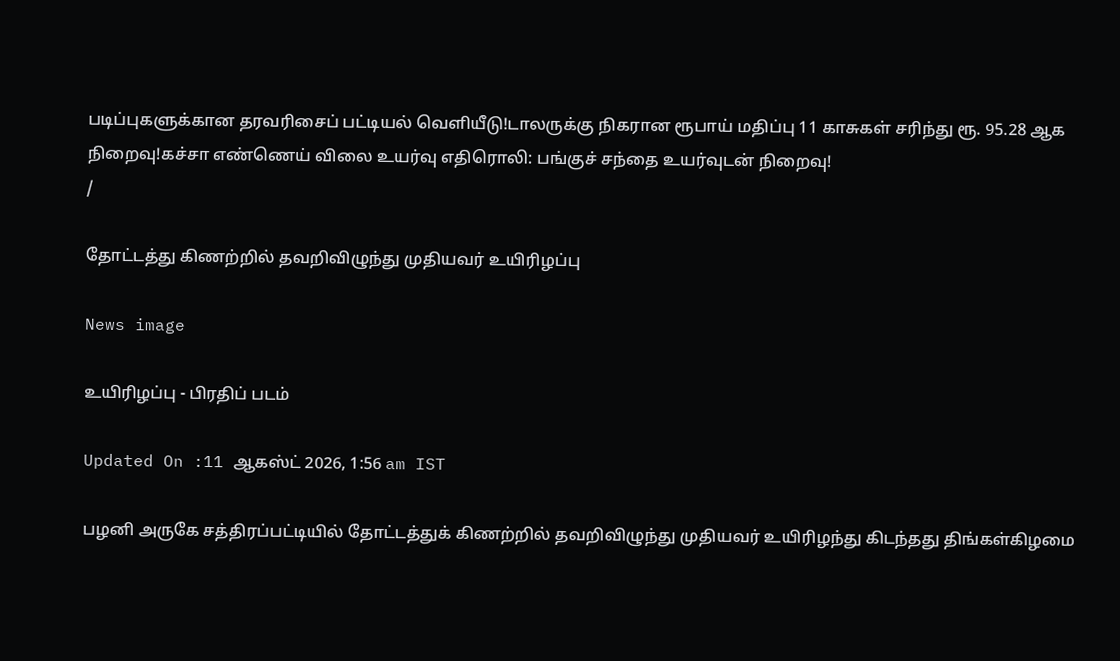படிப்புகளுக்கான தரவரிசைப் பட்டியல் வெளியீடு!டாலருக்கு நிகரான ரூபாய் மதிப்பு 11 காசுகள் சரிந்து ரூ. 95.28 ஆக நிறைவு!கச்சா எண்ணெய் விலை உயர்வு எதிரொலி: பங்குச் சந்தை உயர்வுடன் நிறைவு!
/

தோட்டத்து கிணற்றில் தவறிவிழுந்து முதியவர் உயிரிழப்பு

News image

உயிரிழப்பு - பிரதிப் படம்

Updated On :11 ஆகஸ்ட் 2026, 1:56 am IST

பழனி அருகே சத்திரப்பட்டியில் தோட்டத்துக் கிணற்றில் தவறிவிழுந்து முதியவர் உயிரிழந்து கிடந்தது திங்கள்கிழமை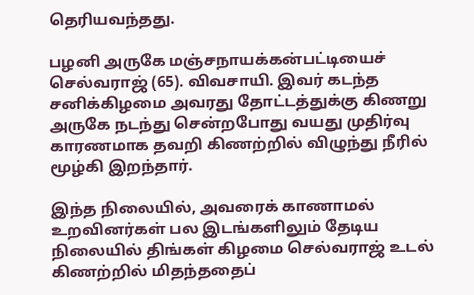தெரியவந்தது.

பழனி அருகே மஞ்சநாயக்கன்பட்டியைச் செல்வராஜ் (65). விவசாயி. இவர் கடந்த சனிக்கிழமை அவரது தோட்டத்துக்கு கிணறு அருகே நடந்து சென்றபோது வயது முதிர்வு காரணமாக தவறி கிணற்றில் விழுந்து நீரில் மூழ்கி இறந்தார்.

இந்த நிலையில், அவரைக் காணாமல் உறவினர்கள் பல இடங்களிலும் தேடிய நிலையில் திங்கள் கிழமை செல்வராஜ் உடல் கிணற்றில் மிதந்ததைப்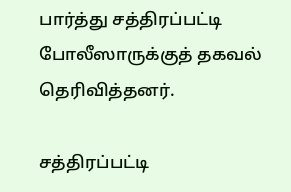பார்த்து சத்திரப்பட்டி போலீஸாருக்குத் தகவல் தெரிவித்தனர்.

சத்திரப்பட்டி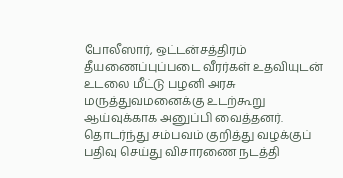போலீஸார், ஒட்டன்சத்திரம் தீயணைப்புப்படை வீரர்கள் உதவியுடன் உடலை மீட்டு பழனி அரசு மருத்துவமனைக்கு உடற்கூறு ஆய்வுக்காக அனுப்பி வைத்தனர். தொடர்ந்து சம்பவம் குறித்து வழக்குப் பதிவு செய்து விசாரணை நடத்தி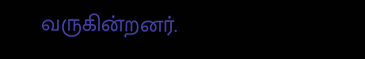வருகின்றனர்.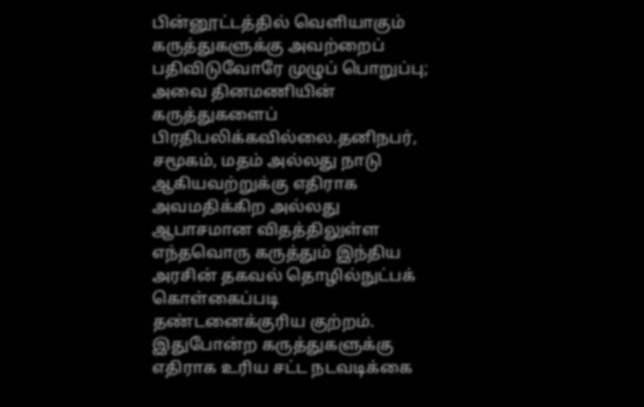பின்னூட்டத்தில் வெளியாகும் கருத்துகளுக்கு அவற்றைப் பதிவிடுவோரே முழுப் பொறுப்பு; அவை தினமணியின் கருத்துகளைப் பிரதிபலிக்கவில்லை.தனிநபர், சமூகம், மதம் அல்லது நாடு ஆகியவற்றுக்கு எதிராக அவமதிக்கிற அல்லது ஆபாசமான விதத்திலுள்ள எந்தவொரு கருத்தும் இந்திய அரசின் தகவல் தொழில்நுட்பக் கொள்கைப்படி தண்டனைக்குரிய குற்றம். இதுபோன்ற கருத்துகளுக்கு எதிராக உரிய சட்ட நடவடிக்கை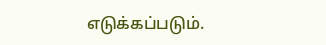எடுக்கப்படும்.